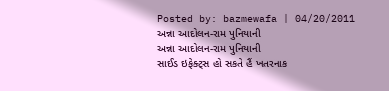Posted by: bazmewafa | 04/20/2011
અન્ના આદોલન-રામ પુનિયાની
અન્ના આદોલન-રામ પુનિયાની
સાઈડ ઇફેક્ટ્સ હો સકતે હૈં ખતરનાક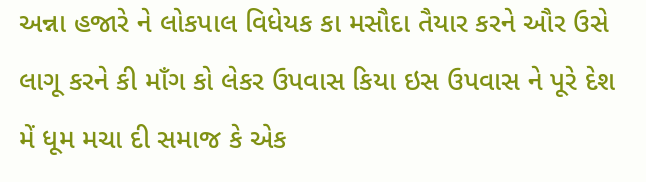અન્ના હજારે ને લોકપાલ વિધેયક કા મસૌદા તૈયાર કરને ઔર ઉસે લાગૂ કરને કી માઁગ કો લેકર ઉપવાસ કિયા ઇસ ઉપવાસ ને પૂરે દેશ મેં ધૂમ મચા દી સમાજ કે એક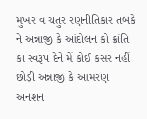મુખર વ ચતુર રણનીતિકાર તબકે ને અન્નાજી કે આંદોલન કો ક્રાંતિ કા સ્વરૂપ દેને મેં કોઈ કસર નહીં છોડ઼ી અન્નાજી કે આમરણ અનશન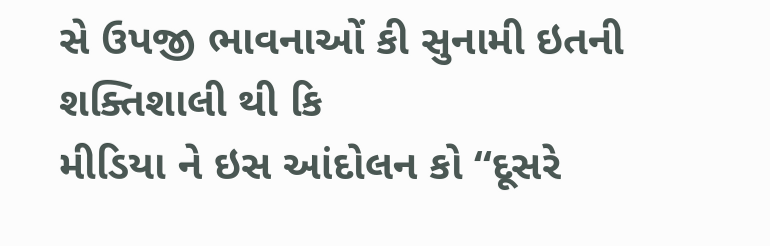સે ઉપજી ભાવનાઓં કી સુનામી ઇતની શક્તિશાલી થી કિ
મીડિયા ને ઇસ આંદોલન કો “દૂસરે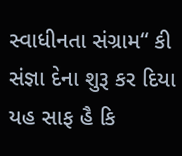સ્વાધીનતા સંગ્રામ“ કી સંજ્ઞા દેના શુરૂ કર દિયા
યહ સાફ હૈ કિ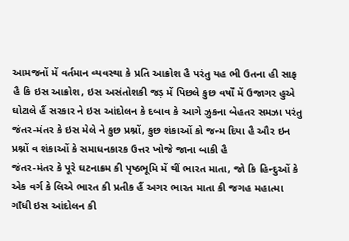આમજનોં મેં વર્તમાન વ્યવસ્થા કે પ્રતિ આક્રોશ હૈ પરંતુ યહ ભી ઉતના હી સાફ હૈ કિ ઇસ આક્રોશ, ઇસ અસંતોશકી જડ઼ મેં પિછલે કુછ વર્ષોં મેં ઉજાગર હુએ ઘોટાલે હૈં સરકાર ને ઇસ આંદોલન કે દબાવ કે આગે ઝુકના બેહતર સમઝા પરંતુ જંતર-મંતર કે ઇસ મેલે ને કુછ પ્રશ્નોં, કુછ શંકાઓં કો જન્મ દિયા હૈ ઔર ઇન પ્રશ્નોં વ શંકાઓં કે સમાધનકારક ઉત્તર ખોજે જાના બાકી હૈ
જંતર-મંતર કે પૂરે ઘટનાક્રમ કી પૃષ્ઠભૂમિ મેં થીં ભારત માતા, જો કિ હિન્દુઓં કે એક વર્ગ કે લિએ ભારત કી પ્રતીક હૈં અગર ભારત માતા કી જગહ મહાત્મા ગાઁધી ઇસ આંદોલન કી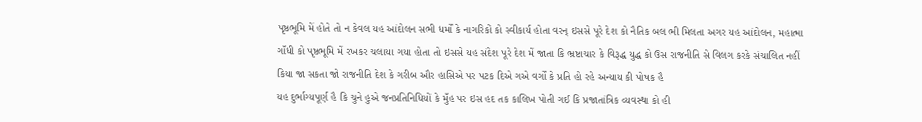પૃષ્ઠભૂમિ મેં હોતે તો ન કેવલ યહ આંદોલન સભી ધર્મોં કે નાગરિકોં કો સ્વીકાર્ય હોતા વરન્ ઇસસે પૂરે દેશ કો નૈતિક બલ ભી મિલતા અગર યહ આંદોલન, મહાત્મા ગાઁધી કો પૃષ્ઠભૂમિ મેં રખકર ચલાયા ગયા હોતા તો ઇસસે યહ સંદેશ પૂરે દેશ મેં જાતા કિ ભ્રષ્ટાચાર કે વિરૂદ્ધ યુદ્ધ કો ઉસ રાજનીતિ સે વિલગ કરકે સંચાલિત નહીં કિયા જા સકતા જો રાજનીતિ દેશ કે ગરીબ ઔર હાસિએ પર પટક દિએ ગએ વર્ગોં કે પ્રતિ હો રહે અન્યાય કી પોષક હૈ
યહ દુર્ભાગ્યપૂર્ણ હૈ કિ ચુને હુએ જનપ્રતિનિધિયોં કે મુઁહ પર ઇસ હદ તક કાલિખ પોતી ગઈ કિ પ્રજાતાંત્રિક વ્યવસ્થા કો હી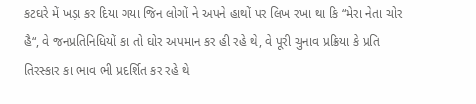કટઘરે મેં ખડ઼ા કર દિયા ગયા જિન લોગોં ને અપને હાથોં પર લિખ રખા થા કિ “મેરા નેતા ચોર હૈ“, વે જનપ્રતિનિધિયોં કા તો ઘોર અપમાન કર હી રહે થે, વે પૂરી ચુનાવ પ્રક્રિયા કે પ્રતિ તિરસ્કાર કા ભાવ ભી પ્રદર્શિત કર રહે થે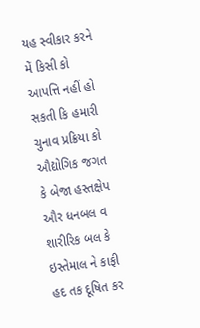યહ સ્વીકાર કરને મેં કિસી કો આપત્તિ નહીં હો સકતી કિ હમારી ચુનાવ પ્રક્રિયા કો ઔદ્યોગિક જગત કે બેજા હસ્તક્ષેપ ઔર ધનબલ વ શારીરિક બલ કે ઇસ્તેમાલ ને કાફી હદ તક દૂષિત કર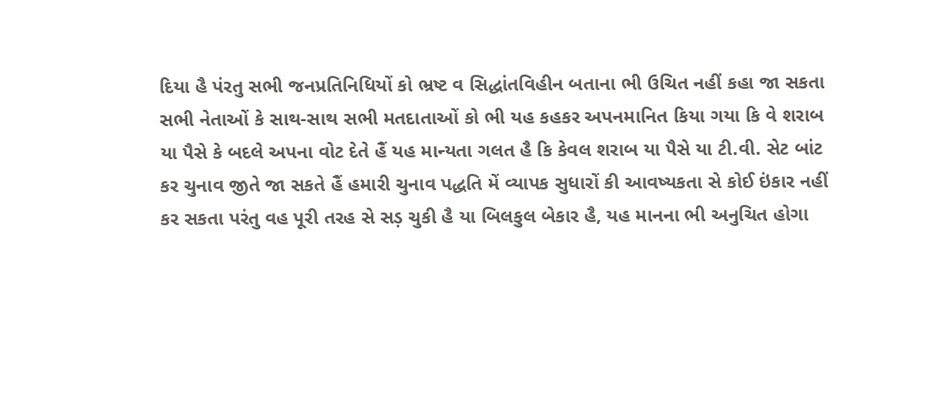દિયા હૈ પંરતુ સભી જનપ્રતિનિધિયોં કો ભ્રષ્ટ વ સિદ્ધાંતવિહીન બતાના ભી ઉચિત નહીં કહા જા સકતા સભી નેતાઓં કે સાથ-સાથ સભી મતદાતાઓં કો ભી યહ કહકર અપનમાનિત કિયા ગયા કિ વે શરાબ યા પૈસે કે બદલે અપના વોટ દેતે હૈં યહ માન્યતા ગલત હૈ કિ કેવલ શરાબ યા પૈસે યા ટી.વી. સેટ બાંટ કર ચુનાવ જીતે જા સકતે હૈં હમારી ચુનાવ પદ્ધતિ મેં વ્યાપક સુધારોં કી આવષ્યકતા સે કોઈ ઇંકાર નહીં કર સકતા પરંતુ વહ પૂરી તરહ સે સડ઼ ચુકી હૈ યા બિલકુલ બેકાર હૈ, યહ માનના ભી અનુચિત હોગા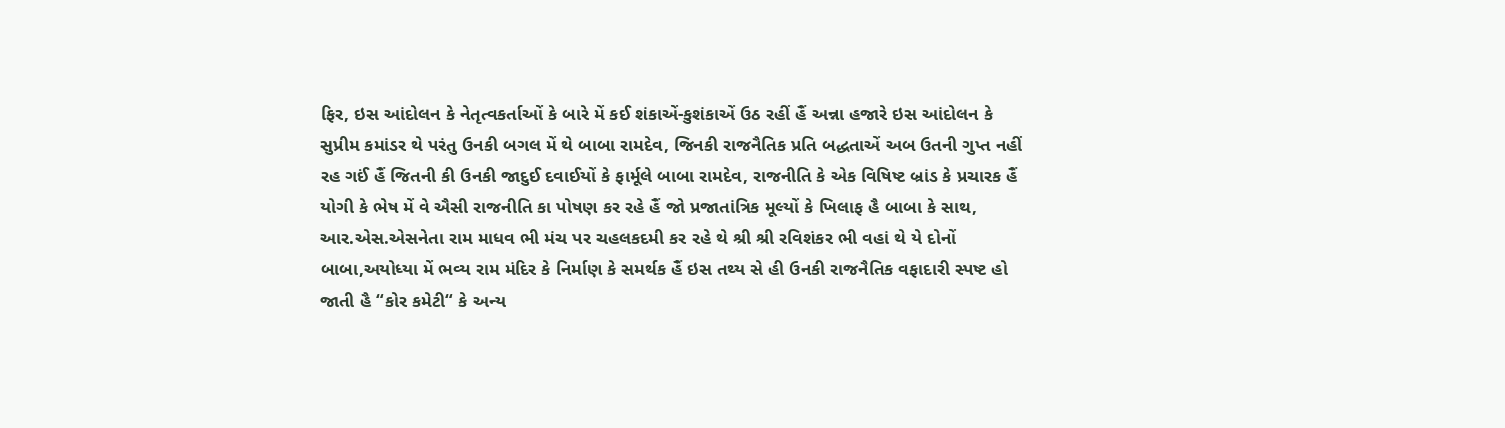ફિર, ઇસ આંદોલન કે નેતૃત્વકર્તાઓં કે બારે મેં કઈ શંકાએં-કુશંકાએં ઉઠ રહીં હૈં અન્ના હજારે ઇસ આંદોલન કે સુપ્રીમ કમાંડર થે પરંતુ ઉનકી બગલ મેં થે બાબા રામદેવ, જિનકી રાજનૈતિક પ્રતિ બદ્ધતાએં અબ ઉતની ગુપ્ત નહીં રહ ગઈં હૈં જિતની કી ઉનકી જાદુઈ દવાઈયોં કે ફાર્મૂલે બાબા રામદેવ, રાજનીતિ કે એક વિષિષ્ટ બ્રાંડ કે પ્રચારક હૈં યોગી કે ભેષ મેં વે ઐસી રાજનીતિ કા પોષણ કર રહે હૈં જો પ્રજાતાંત્રિક મૂલ્યોં કે ખિલાફ હૈ બાબા કે સાથ, આર.એસ.એસનેતા રામ માધવ ભી મંચ પર ચહલકદમી કર રહે થે શ્રી શ્રી રવિશંકર ભી વહાં થે યે દોનોં બાબા,અયોધ્યા મેં ભવ્ય રામ મંદિર કે નિર્માણ કે સમર્થક હૈં ઇસ તથ્ય સે હી ઉનકી રાજનૈતિક વફાદારી સ્પષ્ટ હો જાતી હૈ “કોર કમેટી“ કે અન્ય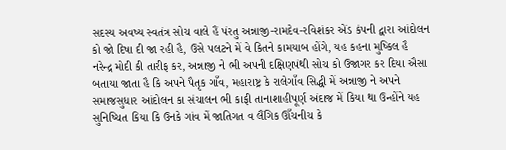સદસ્ય અવષ્ય સ્વતંત્ર સોચ વાલે હૈં પંરતુ અન્નાજી-રામદેવ-રવિશંકર એંડ કંપની દ્વારા આંદોલન કો જો દિષા દી જા રહી હૈ, ઉસે પલટને મેં વે કિતને કામયાબ હોંગે, યહ કહના મુષ્કિલ હૈ
નરેન્દ્ર મોદી કી તારીફ કર, અન્નાજી ને ભી અપની દક્ષિણપંથી સોચ કો ઉજાગર કર દિયા ઐસા બતાયા જાતા હૈ કિ અપને પૈતૃક ગાઁવ, મહારાષ્ટ્ર કે રાલેગાઁવ સિદ્ધી મેં અન્નાજી ને અપને સમાજસુધાર આંદોલન કા સંચાલન ભી કાફી તાનાશાહીપૂર્ણ અંદાજ મેં કિયા થા ઉન્હોંને યહ સુનિષ્ચિત કિયા કિ ઉનકે ગાંવ મેં જાતિગત વ લૈંગિક ઊઁચનીચ કે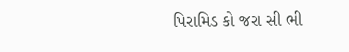પિરામિડ કો જરા સી ભી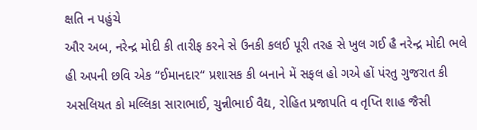ક્ષતિ ન પહુંચે
ઔર અબ, નરેન્દ્ર મોદી કી તારીફ કરને સે ઉનકી કલઈ પૂરી તરહ સે ખુલ ગઈ હૈ નરેન્દ્ર મોદી ભલે હી અપની છવિ એક “ઈમાનદાર“ પ્રશાસક કી બનાને મેં સફલ હો ગએ હોં પંરતુ ગુજરાત કી અસલિયત કો મલ્લિકા સારાભાઈ, ચુન્નીભાઈ વૈદ્ય, રોહિત પ્રજાપતિ વ તૃપ્તિ શાહ જૈસી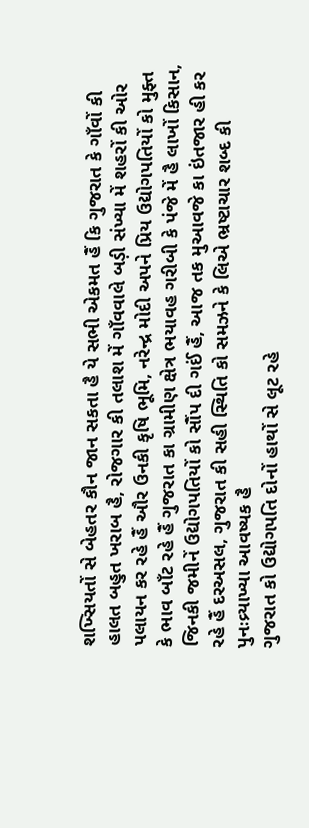શખ્સિયતોં સે બેહતર કૌન જાન સકતા હૈ યે સભી એકમત હૈં કિ ગુજરાત કે ગાઁવોં કી હાલત બહુત ખરાબ હૈ, રોજગાર કી તલાશ મેં ગાઁવવાલે બડ઼ી સંખ્યા મેં શહરોં કી ઓર પલાયન કર રહે હૈં ઔર ઉનકી કૃષિ ભૂમિ, નરેન્દ્ર મોદી અપને પ્રિય ઉદ્યોગપતિયોં કો મુફ્ત કે ભાવ બાઁટ રહે હૈં ગુજરાત કા ગ્રામીણ ક્ષેત્ર ભયાવહ ગરીબી કે પંજે મેં હૈ લાખોં કિસાન, જિનકી જમીનેં ઉદ્યોગપતિયોં કો સૌંપ દી ગઈં હૈં, આજ તક મુઆવજે કા ઇંતજાર હી કર રહે હૈં દરઅસલ, ગુજરાત કી સહી સ્થિતિ કો સમઝને કે લિએ ભ્રષ્ટાચાર શબ્દ કી પુનઃવ્ર્યાખ્યા આવષ્યક હૈ
ગુજરાત કો ઉદ્યોગપતિ દોનોં હાથોં સે લૂટ રહે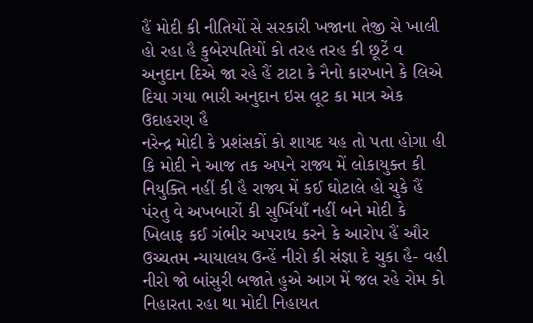હૈં મોદી કી નીતિયોં સે સરકારી ખજાના તેજી સે ખાલી હો રહા હૈ કુબેરપતિયોં કો તરહ તરહ કી છૂટેં વ અનુદાન દિએ જા રહે હૈં ટાટા કે નૈનો કારખાને કે લિએ દિયા ગયા ભારી અનુદાન ઇસ લૂટ કા માત્ર એક ઉદાહરણ હૈ
નરેન્દ્ર મોદી કે પ્રશંસકોં કો શાયદ યહ તો પતા હોગા હી કિ મોદી ને આજ તક અપને રાજ્ય મેં લોકાયુક્ત કી નિયુક્તિ નહીં કી હૈ રાજ્ય મેં કઈ ઘોટાલે હો ચુકે હૈં પંરતુ વે અખબારોં કી સુર્ખિયાઁ નહીં બને મોદી કે ખિલાફ કઈ ગંભીર અપરાધ કરને કે આરોપ હૈં ઔર ઉચ્ચતમ ન્યાયાલય ઉન્હેં નીરો કી સંજ્ઞા દે ચુકા હૈ- વહી નીરો જો બાંસુરી બજાતે હુએ આગ મેં જલ રહે રોમ કો નિહારતા રહા થા મોદી નિહાયત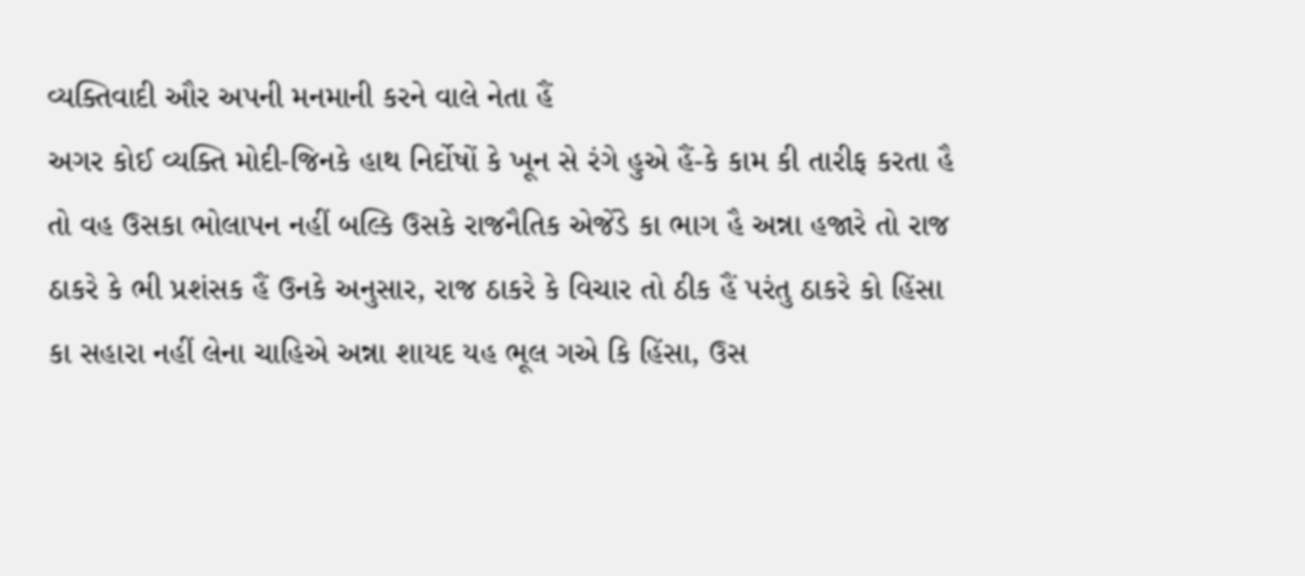વ્યક્તિવાદી ઔર અપની મનમાની કરને વાલે નેતા હૈં
અગર કોઈ વ્યક્તિ મોદી-જિનકે હાથ નિર્દોષોં કે ખૂન સે રંગે હુએ હૈં-કે કામ કી તારીફ કરતા હૈ તો વહ ઉસકા ભોલાપન નહીં બલ્કિ ઉસકે રાજનૈતિક એજેંડે કા ભાગ હૈ અન્ના હજારે તો રાજ ઠાકરે કે ભી પ્રશંસક હૈં ઉનકે અનુસાર, રાજ ઠાકરે કે વિચાર તો ઠીક હૈં પરંતુ ઠાકરે કો હિંસા કા સહારા નહીં લેના ચાહિએ અન્ના શાયદ યહ ભૂલ ગએ કિ હિંસા, ઉસ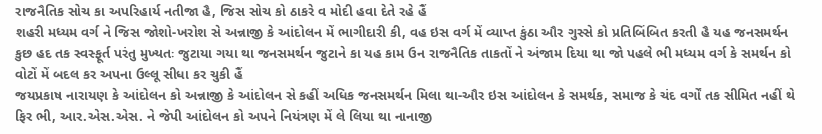રાજનૈતિક સોચ કા અપરિહાર્ય નતીજા હૈ, જિસ સોચ કો ઠાકરે વ મોદી હવા દેતે રહે હૈં
શહરી મધ્યમ વર્ગ ને જિસ જોશો-ખરોશ સે અન્નાજી કે આંદોલન મેં ભાગીદારી કી, વહ ઇસ વર્ગ મેં વ્યાપ્ત કુંઠા ઔર ગુસ્સે કો પ્રતિબિંબિત કરતી હૈ યહ જનસમર્થન કુછ હદ તક સ્વસ્ફૂર્ત પરંતુ મુખ્યતઃ જુટાયા ગયા થા જનસમર્થન જુટાને કા યહ કામ ઉન રાજનૈતિક તાકતોં ને અંજામ દિયા થા જો પહલે ભી મધ્યમ વર્ગ કે સમર્થન કો વોટોં મેં બદલ કર અપના ઉલ્લૂ સીધા કર ચુકી હૈં
જયપ્રકાષ નારાયણ કે આંદોલન કો અન્નાજી કે આંદોલન સે કહીં અધિક જનસમર્થન મિલા થા-ઔર ઇસ આંદોલન કે સમર્થક, સમાજ કે ચંદ વર્ગોં તક સીમિત નહીં થે ફિર ભી, આર.એસ.એસ. ને જેપી આંદોલન કો અપને નિયંત્રણ મેં લે લિયા થા નાનાજી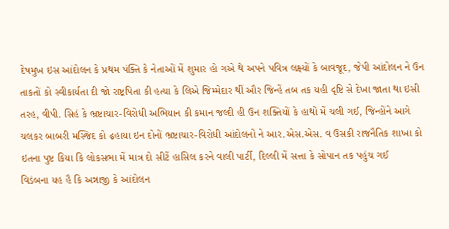દેષમુખ ઇસ આંદોલન કે પ્રથમ પંક્તિ કે નેતાઓં મેં શુમાર હો ગએ થે અપને પવિત્ર લક્ષ્યોં કે બાવજૂદ, જેપી આંદોલન ને ઉન તાકતોં કો સ્વીકાર્યતા દી જો રાષ્ટ્રપિતા કી હત્યા કે લિએ જિમ્મેદાર થીં ઔર જિન્હેં તબ તક યહી દૃષ્ટિ સે દેખા જાતા થા ઇસી તરહ, વીપી. સિહં કે ભ્રષ્ટાચાર-વિરોધી અભિયાન કી કમાન જલ્દી હી ઉન શક્તિયોં કે હાથોં મેં ચલી ગઈ, જિન્હોંને આગે ચલકર બાબરી મસ્જિદ કો ઢ઼હાયા ઇન દોનોં ભ્રષ્ટાચાર-વિરોધી આંદોલનોં ને આર.એસ.એસ. વ ઉસકી રાજનૈતિક શાખા કો ઇતના પુષ્ટ કિયા કિ લોકસભા મેં માત્ર દો સીટેં હાસિલ કરને વાલી પાર્ટી, દિલ્લી મેં સત્તા કે સોપાન તક પહુંચ ગઈ
વિડંબના યહ હૈ કિ અન્નાજી કે આંદોલન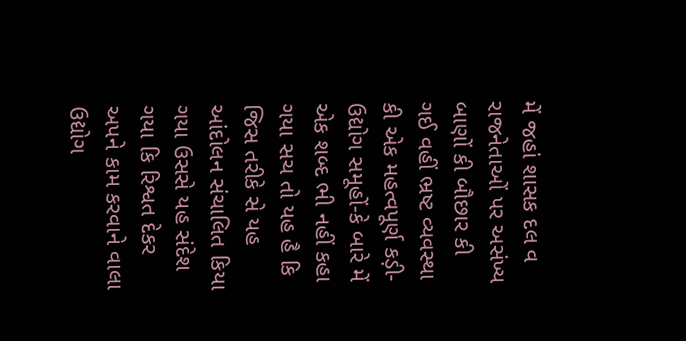મેં જહાં શાસક દલ વ રાજનેતાઓં પર અસંખ્ય બાણોં કી બૌછાર કી ગઈ વહીં ભ્રષ્ટ વ્યવસ્થા કી એક મહત્વપૂર્ણ કડ઼ી-ઉદ્યોગ સમૂહોં-કે બારે મેં એક શબ્દ ભી નહીં કહા ગયા સચ તો યહ હૈ કિ જિસ તરીકે સે યહ આંદોલન સંચાલિત કિયા ગયા ઉસસે યહ સંદેશ ગયા કિ રિશ્વત દેકર અપને કામ કરવાને વાલા ઉદ્યોગ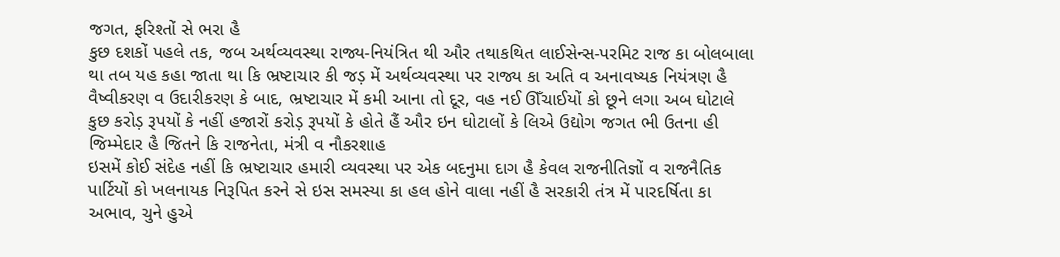જગત, ફરિશ્તોં સે ભરા હૈ
કુછ દશકોં પહલે તક, જબ અર્થવ્યવસ્થા રાજ્ય-નિયંત્રિત થી ઔર તથાકથિત લાઈસેન્સ-પરમિટ રાજ કા બોલબાલા થા તબ યહ કહા જાતા થા કિ ભ્રષ્ટાચાર કી જડ઼ મેં અર્થવ્યવસ્થા પર રાજ્ય કા અતિ વ અનાવષ્યક નિયંત્રણ હૈ વૈષ્વીકરણ વ ઉદારીકરણ કે બાદ, ભ્રષ્ટાચાર મેં કમી આના તો દૂર, વહ નઈ ઊઁચાઈયોં કો છૂને લગા અબ ઘોટાલે કુછ કરોડ઼ રૂપયોં કે નહીં હજારોં કરોડ઼ રૂપયોં કે હોતે હૈં ઔર ઇન ઘોટાલોં કે લિએ ઉદ્યોગ જગત ભી ઉતના હી જિમ્મેદાર હૈ જિતને કિ રાજનેતા, મંત્રી વ નૌકરશાહ
ઇસમેં કોઈ સંદેહ નહીં કિ ભ્રષ્ટાચાર હમારી વ્યવસ્થા પર એક બદનુમા દાગ હૈ કેવલ રાજનીતિજ્ઞોં વ રાજનૈતિક પાર્ટિયોં કો ખલનાયક નિરૂપિત કરને સે ઇસ સમસ્યા કા હલ હોને વાલા નહીં હૈ સરકારી તંત્ર મેં પારદર્ષિતા કા અભાવ, ચુને હુએ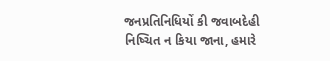જનપ્રતિનિધિયોં કી જવાબદેહી નિષ્ચિત ન કિયા જાના, હમારે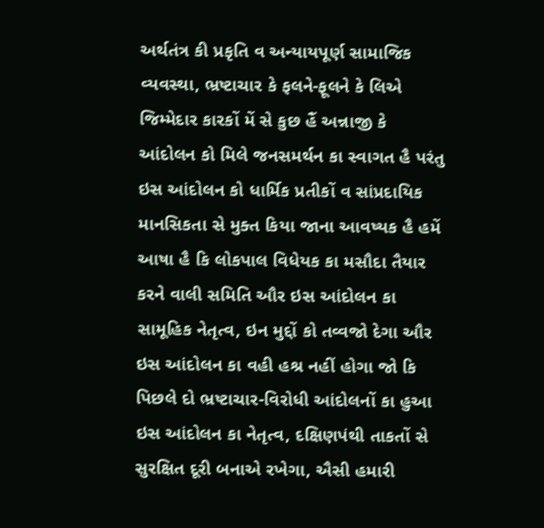અર્થતંત્ર કી પ્રકૃતિ વ અન્યાયપૂર્ણ સામાજિક વ્યવસ્થા, ભ્રષ્ટાચાર કે ફલને-ફૂલને કે લિએ જિમ્મેદાર કારકોં મેં સે કુછ હૈં અન્નાજી કે આંદોલન કો મિલે જનસમર્થન કા સ્વાગત હૈ પરંતુ ઇસ આંદોલન કો ધાર્મિક પ્રતીકોં વ સાંપ્રદાયિક માનસિકતા સે મુક્ત કિયા જાના આવષ્યક હૈ હમેં આષા હૈ કિ લોકપાલ વિધેયક કા મસૌદા તૈયાર કરને વાલી સમિતિ ઔર ઇસ આંદોલન કા સામૂહિક નેતૃત્વ, ઇન મુદ્દોં કો તવ્વજો દેગા ઔર ઇસ આંદોલન કા વહી હશ્ર નહીં હોગા જો કિ પિછલે દો ભ્રષ્ટાચાર-વિરોધી આંદોલનોં કા હુઆ
ઇસ આંદોલન કા નેતૃત્વ, દક્ષિણપંથી તાકતોં સે સુરક્ષિત દૂરી બનાએ રખેગા, ઐસી હમારી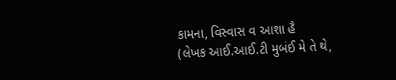કામના, વિસ્વાસ વ આશા હૈ
(લેખક આઈ.આઈ.ટી મુબંઈ મે તે થે,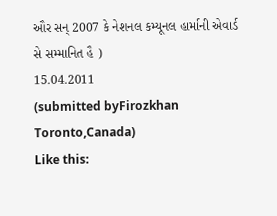ઔર સન્ 2007 કે નેશનલ કમ્યૂનલ હાર્માની એવાર્ડ સે સમ્માનિત હૈ )
15.04.2011
(submitted byFirozkhan Toronto,Canada)
Like this: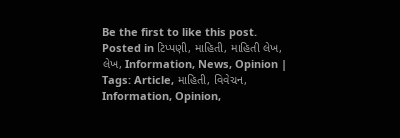Be the first to like this post.
Posted in ટિપ્પણી, માહિતી, માહિતી લેખ, લેખ, Information, News, Opinion | Tags: Article, માહિતી, વિવેચન, Information, Opinion,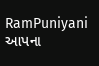RamPuniyani
આપના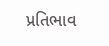પ્રતિભાવ